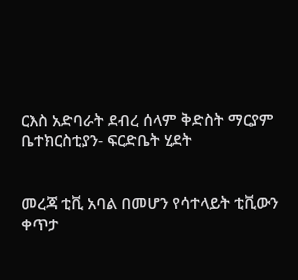ርእስ አድባራት ደብረ ሰላም ቅድስት ማርያም ቤተክርስቲያን- ፍርድቤት ሂደት


መረጃ ቲቪ አባል በመሆን የሳተላይት ቲቪውን ቀጥታ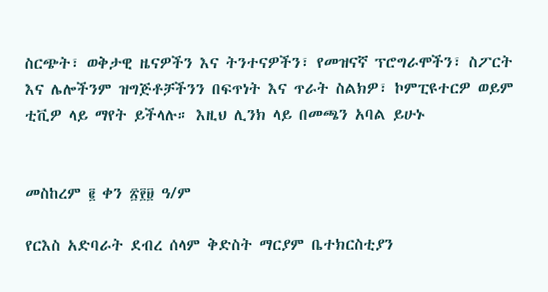ስርጭት፣ ወቅታዊ ዜናዎችን እና ትንተናዎችን፣ የመዝናኛ ፕሮግራሞችን፣ ስፖርት እና ሌሎችንም ዝግጅቶቻችንን በፍጥነት እና ጥራት ስልክዎ፣ ኮምፒዩተርዎ ወይም ቲቪዎ ላይ ማየት ይችላሉ። እዚህ ሊንክ ላይ በመጫን አባል ይሁኑ


መስከረም ፪ ቀን ፳፻፱ ዓ/ም

የርእስ አድባራት ደብረ ሰላም ቅድስት ማርያም ቤተክርስቲያን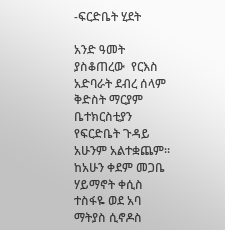-ፍርድቤት ሂደት

አንድ ዓመት ያስቆጠረው  የርእስ አድባራት ደብረ ሰላም ቅድስት ማርያም ቤተክርስቲያን የፍርድቤት ጉዳይ አሁንም አልተቋጨም። ከአሁን ቀደም መጋቤ ሃይማኖት ቀሲስ ተስፋዬ ወደ አባ ማትያስ ሲኖዶስ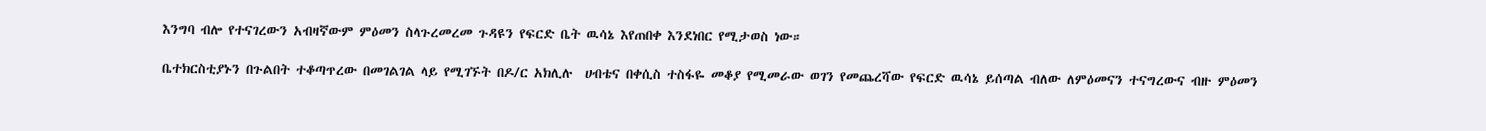እንግባ ብሎ የተናገረውን አብዛኛውም ምዕመን ስላጉረመረመ ጉዳዩን የፍርድ ቤት ዉሳኔ እየጠበቀ እንደነበር የሚታወስ ነው።

ቤተክርስቲያኑን በጉልበት ተቆጣጥረው በመገልገል ላይ የሚገኙት በዶ/ር አክሊሉ  ሀብቴና በቀሲስ ተስፋዬ መቆያ የሚመራው ወገን የመጨረሻው የፍርድ ዉሳኔ ይሰጣል ብለው ለምዕመናን ተናግረውና ብዙ ምዕመን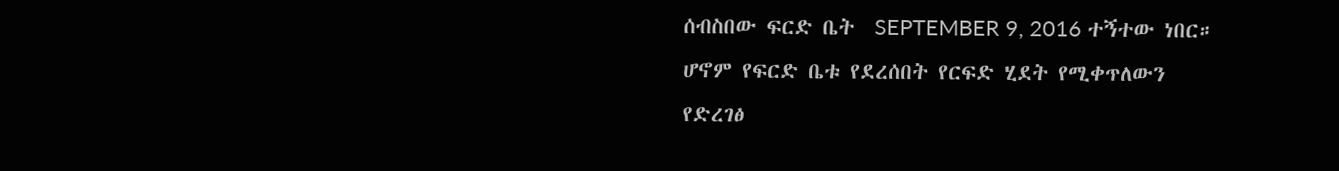ሰብስበው ፍርድ ቤት  SEPTEMBER 9, 2016 ተኝተው ነበር። ሆኖም የፍርድ ቤቱ የደረሰበት የርፍድ ሂደት የሚቀጥለውን የድረገፅ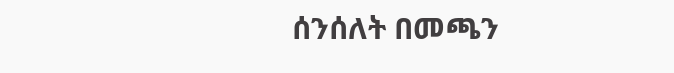ሰንሰለት በመጫን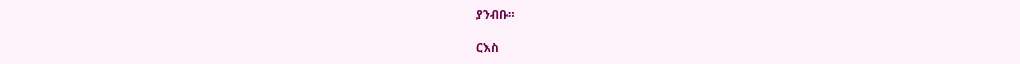ያንብቡ።

ርእስ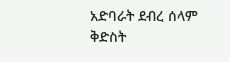አድባራት ደብረ ሰላም ቅድስት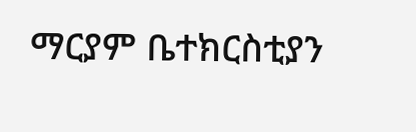ማርያም ቤተክርስቲያን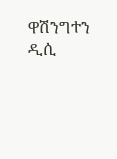ዋሽንግተን ዲሲ